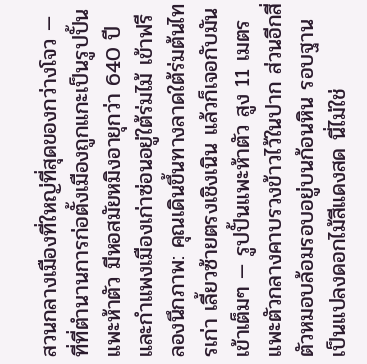สวนกลางเมืองที่ใหญ่ที่สุดของกว่างโจว — ที่ที่ตำนานการก่อตั้งเมืองถูกแกะเป็นรูปปั้นแพะห้าตัว มีหอสมัยหมิงอายุกว่า 640 ปี และกำแพงเมืองเก่าซ่อนอยู่ใต้ร่มไม้ เข้าฟรี
ลองนึกภาพ: คุณเดินขึ้นทางลาดใต้ร่มต้นไทรเก่า เลี้ยวซ้ายตรงเชิงเนิน แล้วก็เจอกับมันเข้าเต็มๆ — รูปปั้นแพะห้าตัว สูง 11 เมตร แพะตัวกลางคาบรวงข้าวไว้ในปาก ส่วนอีกสี่ตัวหมอบล้อมรอบอยู่บนก้อนหิน รอบฐานเป็นแปลงดอกไม้สีแดงสด นี่ไม่ใช่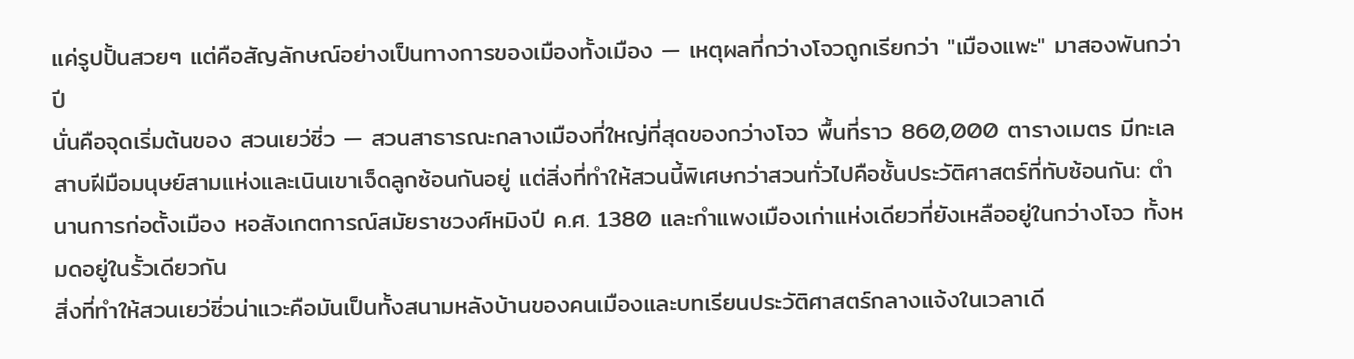แค่รูปปั้นสวยๆ แต่คือสัญลักษณ์อย่างเป็นทางการของเมืองทั้งเมือง — เหตุผลที่กว่างโจวถูกเรียกว่า "เมืองแพะ" มาสองพันกว่าปี
นั่นคือจุดเริ่มต้นของ สวนเยว่ซิ่ว — สวนสาธารณะกลางเมืองที่ใหญ่ที่สุดของกว่างโจว พื้นที่ราว 860,000 ตารางเมตร มีทะเลสาบฝีมือมนุษย์สามแห่งและเนินเขาเจ็ดลูกซ้อนกันอยู่ แต่สิ่งที่ทำให้สวนนี้พิเศษกว่าสวนทั่วไปคือชั้นประวัติศาสตร์ที่ทับซ้อนกัน: ตำนานการก่อตั้งเมือง หอสังเกตการณ์สมัยราชวงศ์หมิงปี ค.ศ. 1380 และกำแพงเมืองเก่าแห่งเดียวที่ยังเหลืออยู่ในกว่างโจว ทั้งหมดอยู่ในรั้วเดียวกัน
สิ่งที่ทำให้สวนเยว่ซิ่วน่าแวะคือมันเป็นทั้งสนามหลังบ้านของคนเมืองและบทเรียนประวัติศาสตร์กลางแจ้งในเวลาเดี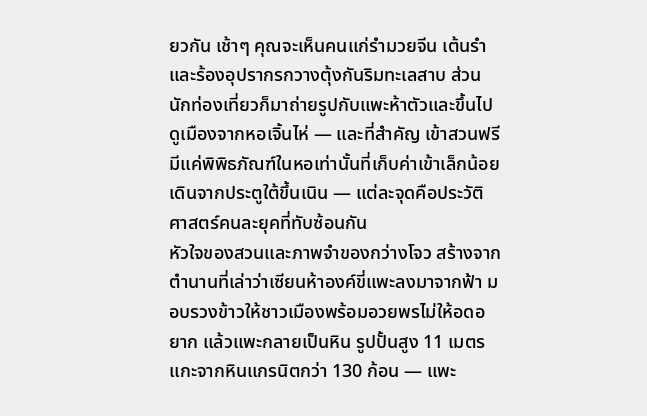ยวกัน เช้าๆ คุณจะเห็นคนแก่รำมวยจีน เต้นรำ และร้องอุปรากรกวางตุ้งกันริมทะเลสาบ ส่วนนักท่องเที่ยวก็มาถ่ายรูปกับแพะห้าตัวและขึ้นไปดูเมืองจากหอเจิ้นไห่ — และที่สำคัญ เข้าสวนฟรี มีแค่พิพิธภัณฑ์ในหอเท่านั้นที่เก็บค่าเข้าเล็กน้อย
เดินจากประตูใต้ขึ้นเนิน — แต่ละจุดคือประวัติศาสตร์คนละยุคที่ทับซ้อนกัน
หัวใจของสวนและภาพจำของกว่างโจว สร้างจากตำนานที่เล่าว่าเซียนห้าองค์ขี่แพะลงมาจากฟ้า มอบรวงข้าวให้ชาวเมืองพร้อมอวยพรไม่ให้อดอยาก แล้วแพะกลายเป็นหิน รูปปั้นสูง 11 เมตร แกะจากหินแกรนิตกว่า 130 ก้อน — แพะ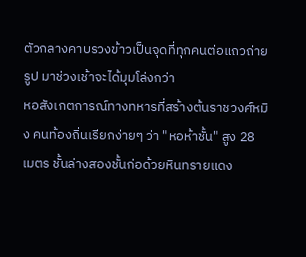ตัวกลางคาบรวงข้าวเป็นจุดที่ทุกคนต่อแถวถ่ายรูป มาช่วงเช้าจะได้มุมโล่งกว่า
หอสังเกตการณ์ทางทหารที่สร้างต้นราชวงศ์หมิง คนท้องถิ่นเรียกง่ายๆ ว่า "หอห้าชั้น" สูง 28 เมตร ชั้นล่างสองชั้นก่อด้วยหินทรายแดง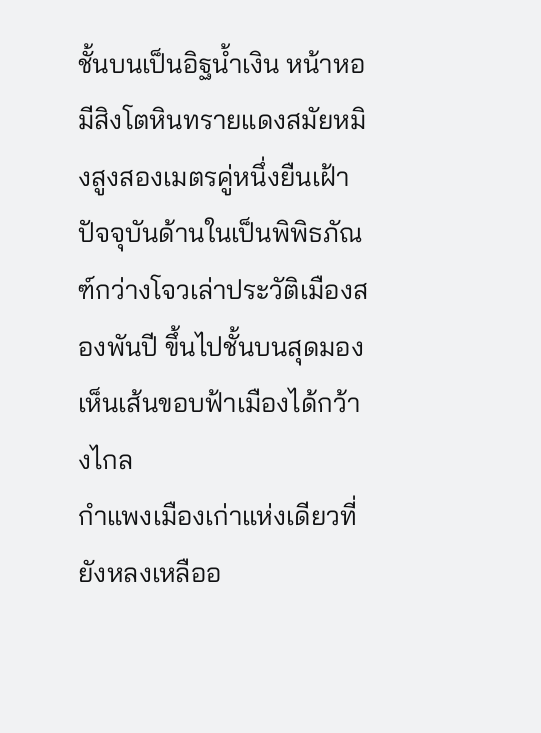ชั้นบนเป็นอิฐน้ำเงิน หน้าหอมีสิงโตหินทรายแดงสมัยหมิงสูงสองเมตรคู่หนึ่งยืนเฝ้า ปัจจุบันด้านในเป็นพิพิธภัณฑ์กว่างโจวเล่าประวัติเมืองสองพันปี ขึ้นไปชั้นบนสุดมองเห็นเส้นขอบฟ้าเมืองได้กว้างไกล
กำแพงเมืองเก่าแห่งเดียวที่ยังหลงเหลืออ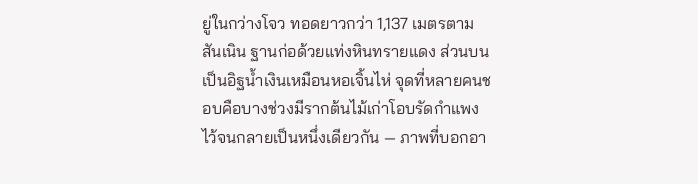ยู่ในกว่างโจว ทอดยาวกว่า 1,137 เมตรตามสันเนิน ฐานก่อด้วยแท่งหินทรายแดง ส่วนบนเป็นอิฐน้ำเงินเหมือนหอเจิ้นไห่ จุดที่หลายคนชอบคือบางช่วงมีรากต้นไม้เก่าโอบรัดกำแพงไว้จนกลายเป็นหนึ่งเดียวกัน — ภาพที่บอกอา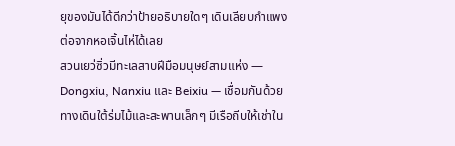ยุของมันได้ดีกว่าป้ายอธิบายใดๆ เดินเลียบกำแพงต่อจากหอเจิ้นไห่ได้เลย
สวนเยว่ซิ่วมีทะเลสาบฝีมือมนุษย์สามแห่ง — Dongxiu, Nanxiu และ Beixiu — เชื่อมกันด้วยทางเดินใต้ร่มไม้และสะพานเล็กๆ มีเรือถีบให้เช่าใน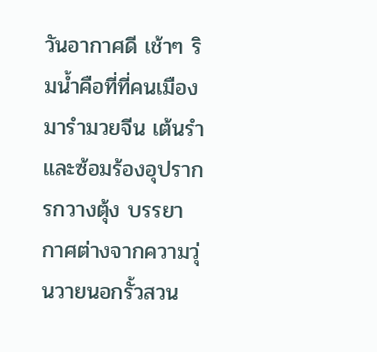วันอากาศดี เช้าๆ ริมน้ำคือที่ที่คนเมืองมารำมวยจีน เต้นรำ และซ้อมร้องอุปรากรกวางตุ้ง บรรยากาศต่างจากความวุ่นวายนอกรั้วสวน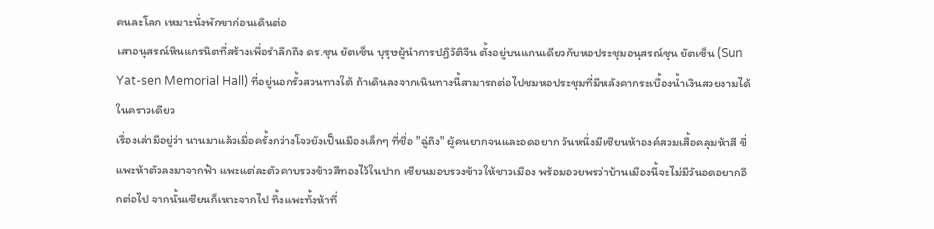คนละโลก เหมาะนั่งพักขาก่อนเดินต่อ
เสาอนุสรณ์หินแกรนิตที่สร้างเพื่อรำลึกถึง ดร.ซุน ยัตเซ็น บุรุษผู้นำการปฏิวัติจีน ตั้งอยู่บนแกนเดียวกับหอประชุมอนุสรณ์ซุน ยัตเซ็น (Sun Yat-sen Memorial Hall) ที่อยู่นอกรั้วสวนทางใต้ ถ้าเดินลงจากเนินทางนี้สามารถต่อไปชมหอประชุมที่มีหลังคากระเบื้องน้ำเงินสวยงามได้ในคราวเดียว
เรื่องเล่ามีอยู่ว่า นานมาแล้วเมื่อครั้งกว่างโจวยังเป็นเมืองเล็กๆ ที่ชื่อ "ฉู่ถิง" ผู้คนยากจนและอดอยาก วันหนึ่งมีเซียนห้าองค์สวมเสื้อคลุมห้าสี ขี่แพะห้าตัวลงมาจากฟ้า แพะแต่ละตัวคาบรวงข้าวสีทองไว้ในปาก เซียนมอบรวงข้าวให้ชาวเมือง พร้อมอวยพรว่าบ้านเมืองนี้จะไม่มีวันอดอยากอีกต่อไป จากนั้นเซียนก็เหาะจากไป ทิ้งแพะทั้งห้าที่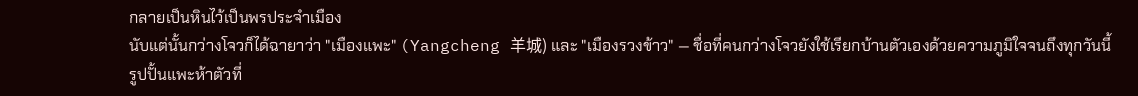กลายเป็นหินไว้เป็นพรประจำเมือง
นับแต่นั้นกว่างโจวก็ได้ฉายาว่า "เมืองแพะ" (Yangcheng 羊城) และ "เมืองรวงข้าว" — ชื่อที่คนกว่างโจวยังใช้เรียกบ้านตัวเองด้วยความภูมิใจจนถึงทุกวันนี้ รูปปั้นแพะห้าตัวที่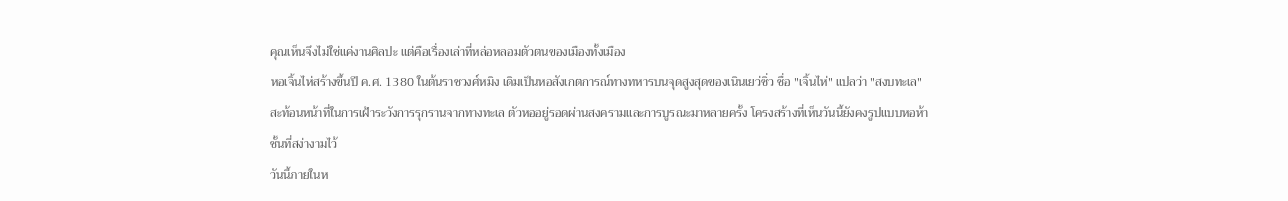คุณเห็นจึงไม่ใช่แค่งานศิลปะ แต่คือเรื่องเล่าที่หล่อหลอมตัวตนของเมืองทั้งเมือง
หอเจิ้นไห่สร้างขึ้นปี ค.ศ. 1380 ในต้นราชวงศ์หมิง เดิมเป็นหอสังเกตการณ์ทางทหารบนจุดสูงสุดของเนินเยว่ซิ่ว ชื่อ "เจิ้นไห่" แปลว่า "สงบทะเล" สะท้อนหน้าที่ในการเฝ้าระวังการรุกรานจากทางทะเล ตัวหออยู่รอดผ่านสงครามและการบูรณะมาหลายครั้ง โครงสร้างที่เห็นวันนี้ยังคงรูปแบบหอห้าชั้นที่สง่างามไว้
วันนี้ภายในห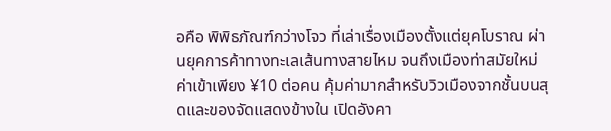อคือ พิพิธภัณฑ์กว่างโจว ที่เล่าเรื่องเมืองตั้งแต่ยุคโบราณ ผ่านยุคการค้าทางทะเลเส้นทางสายไหม จนถึงเมืองท่าสมัยใหม่ ค่าเข้าเพียง ¥10 ต่อคน คุ้มค่ามากสำหรับวิวเมืองจากชั้นบนสุดและของจัดแสดงข้างใน เปิดอังคา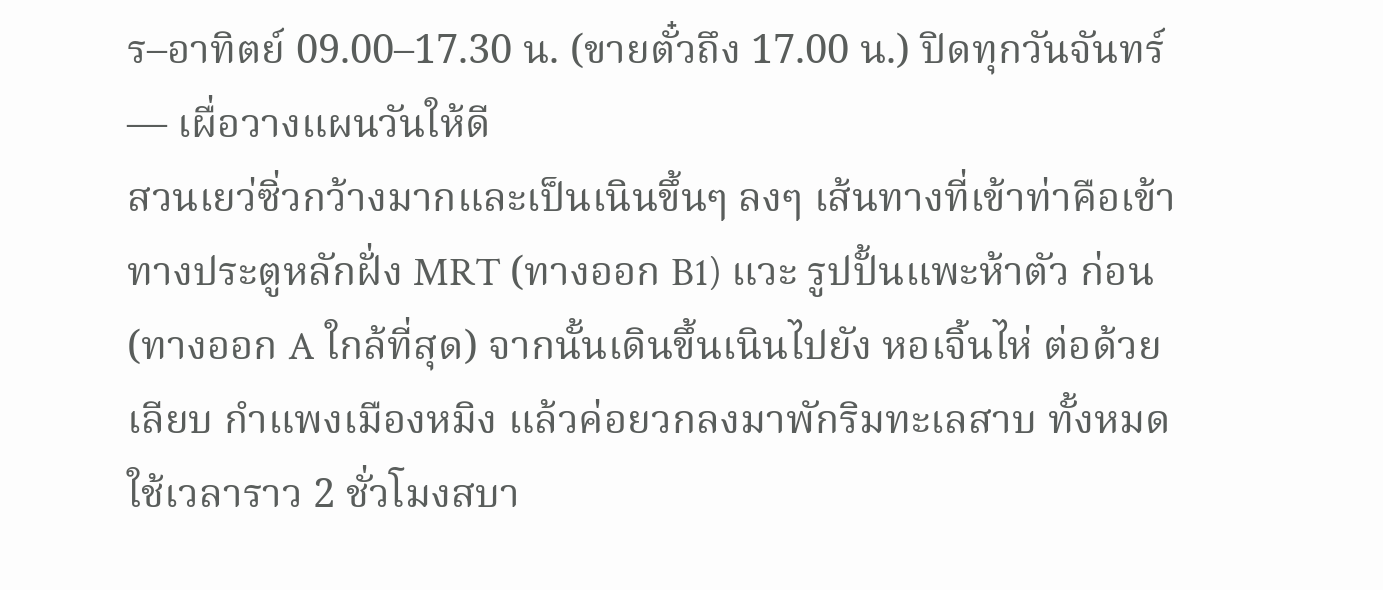ร–อาทิตย์ 09.00–17.30 น. (ขายตั๋วถึง 17.00 น.) ปิดทุกวันจันทร์ — เผื่อวางแผนวันให้ดี
สวนเยว่ซิ่วกว้างมากและเป็นเนินขึ้นๆ ลงๆ เส้นทางที่เข้าท่าคือเข้าทางประตูหลักฝั่ง MRT (ทางออก B1) แวะ รูปปั้นแพะห้าตัว ก่อน (ทางออก A ใกล้ที่สุด) จากนั้นเดินขึ้นเนินไปยัง หอเจิ้นไห่ ต่อด้วยเลียบ กำแพงเมืองหมิง แล้วค่อยวกลงมาพักริมทะเลสาบ ทั้งหมดใช้เวลาราว 2 ชั่วโมงสบา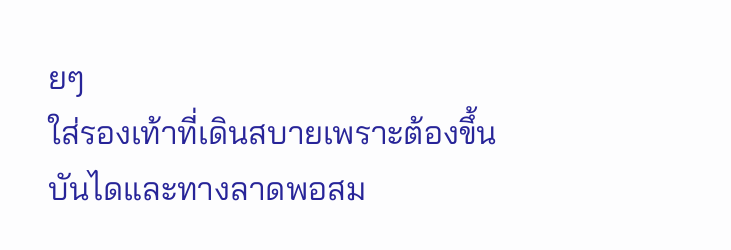ยๆ
ใส่รองเท้าที่เดินสบายเพราะต้องขึ้นบันไดและทางลาดพอสม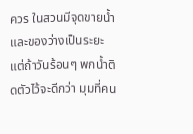ควร ในสวนมีจุดขายน้ำและของว่างเป็นระยะ แต่ถ้าวันร้อนๆ พกน้ำติดตัวไว้จะดีกว่า มุมที่คน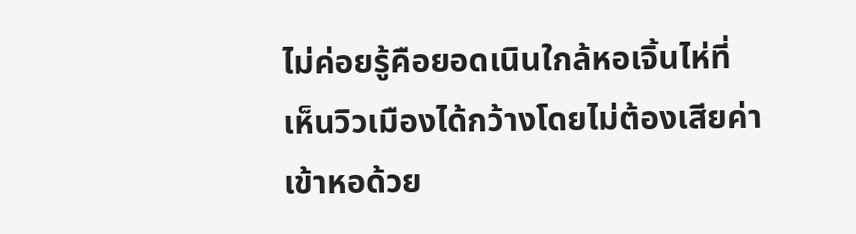ไม่ค่อยรู้คือยอดเนินใกล้หอเจิ้นไห่ที่เห็นวิวเมืองได้กว้างโดยไม่ต้องเสียค่าเข้าหอด้วย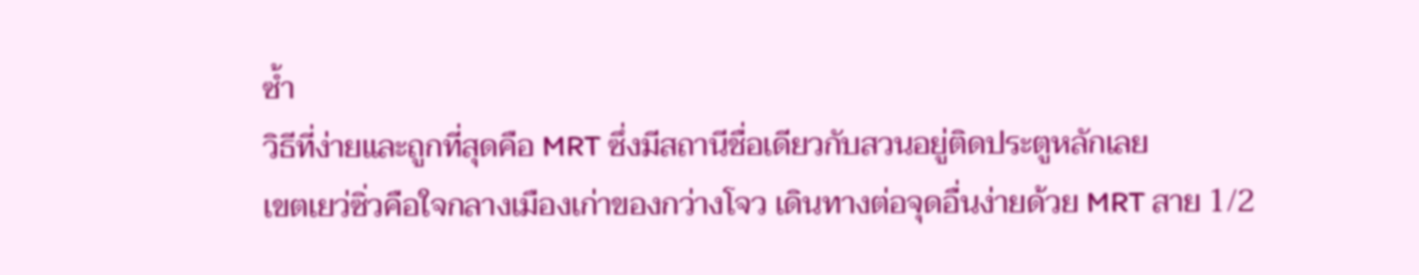ซ้ำ
วิธีที่ง่ายและถูกที่สุดคือ MRT ซึ่งมีสถานีชื่อเดียวกับสวนอยู่ติดประตูหลักเลย
เขตเยว่ซิ่วคือใจกลางเมืองเก่าของกว่างโจว เดินทางต่อจุดอื่นง่ายด้วย MRT สาย 1/2